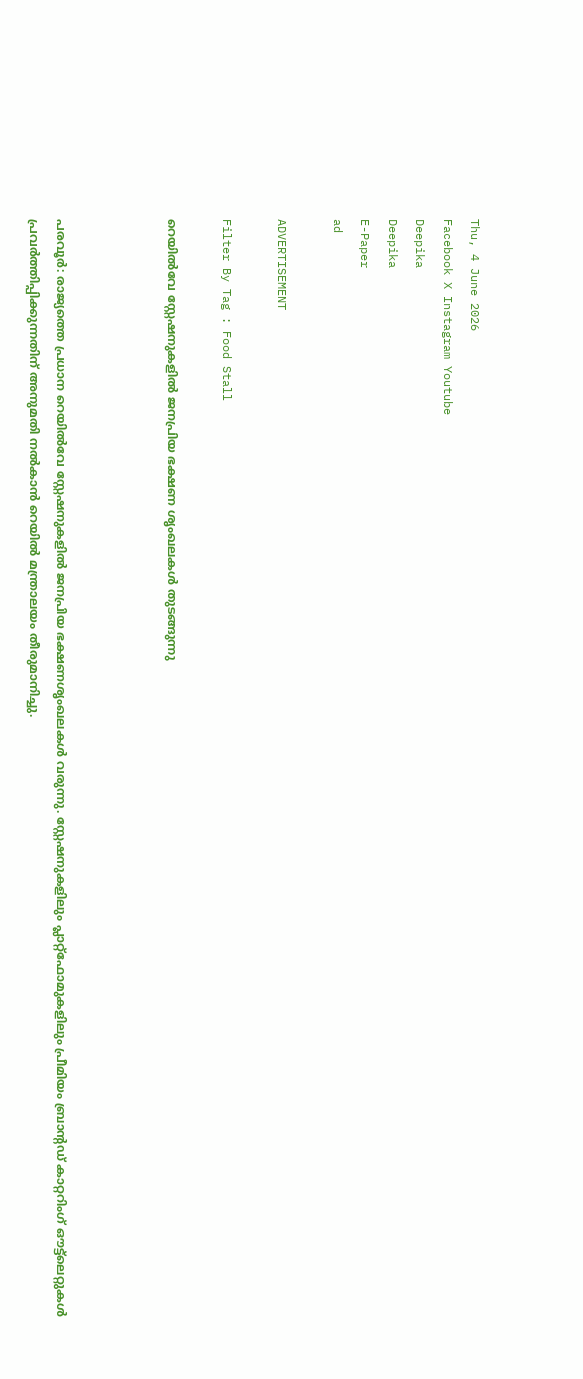Thu, 4 June 2026
Facebook X Instagram Youtube
Deepika
Deepika
E-Paper
ad

ADVERTISEMENT

Filter By Tag : Food Stall

റെയിൽവേ സ്റ്റേഷനുകളിൽ ജനപ്രിയ ഭക്ഷണ ശൃംഖലകൾ തുടങ്ങുന്നു



പരവൂർ: രാജ്യത്തെ പ്രധാന റെയിൽവേ സ്റ്റേഷനുകളിൽ ജനപ്രിയ ഭക്ഷണശൃംഖലകൾ വരുന്നു. സ്റ്റേഷനുകളിലും പ്ലാറ്റ്ഫോമുകളിലും പ്രീമിയം ബ്രാന്‍റഡ് കാറ്ററിംഗ് ഔട്ട്‌ലെറ്റുകൾ പ്രവർത്തിപ്പിക്കുന്നതിന് അനുമതി നൽകാൻ റെയിൽ മന്ത്രാലയം തീരുമാനിച്ചു.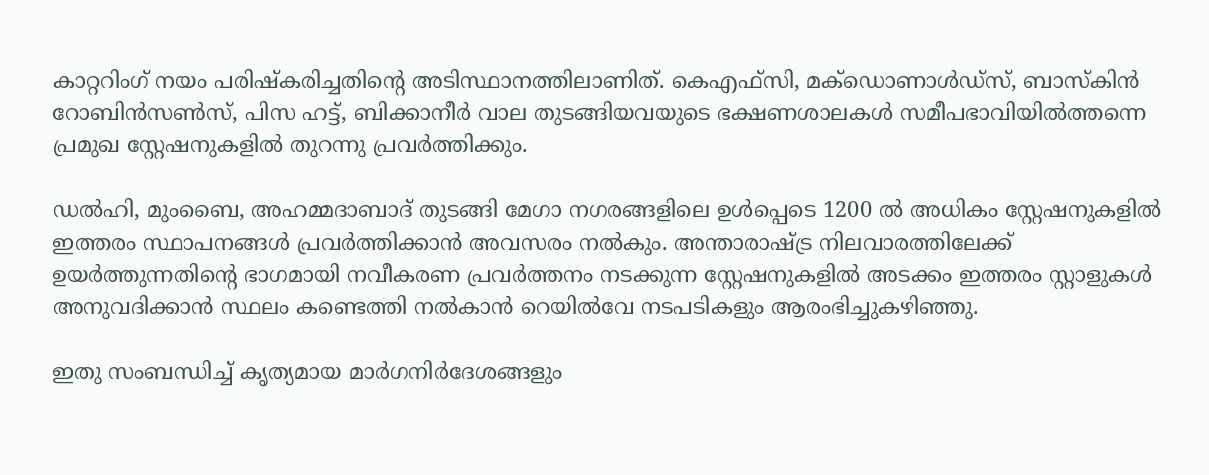കാറ്ററിംഗ് നയം പരിഷ്കരിച്ചതിന്‍റെ അടിസ്ഥാനത്തിലാണിത്. കെഎഫ്സി, മക്ഡൊണാൾഡ്സ്, ബാസ്കിൻ റോബിൻസൺസ്, പിസ ഹട്ട്, ബിക്കാനീർ വാല തുടങ്ങിയവയുടെ ഭക്ഷണശാലകൾ സമീപഭാവിയിൽത്തന്നെ പ്രമുഖ സ്റ്റേഷനുകളിൽ തുറന്നു പ്രവർത്തിക്കും.

ഡൽഹി, മുംബൈ, അഹമ്മദാബാദ് തുടങ്ങി മേഗാ നഗരങ്ങളിലെ ഉൾപ്പെടെ 1200 ൽ അധികം സ്റ്റേഷനുകളിൽ ഇത്തരം സ്ഥാപനങ്ങൾ പ്രവർത്തിക്കാൻ അവസരം നൽകും. അന്താരാഷ്ട്ര നിലവാരത്തിലേക്ക് ഉയർത്തുന്നതിന്‍റെ ഭാഗമായി നവീകരണ പ്രവർത്തനം നടക്കുന്ന സ്റ്റേഷനുകളിൽ അടക്കം ഇത്തരം സ്റ്റാളുകൾ അനുവദിക്കാൻ സ്ഥലം കണ്ടെത്തി നൽകാൻ റെയിൽവേ നടപടികളും ആരംഭിച്ചുകഴിഞ്ഞു.

ഇതു സംബന്ധിച്ച് കൃത്യമായ മാർഗനിർദേശങ്ങളും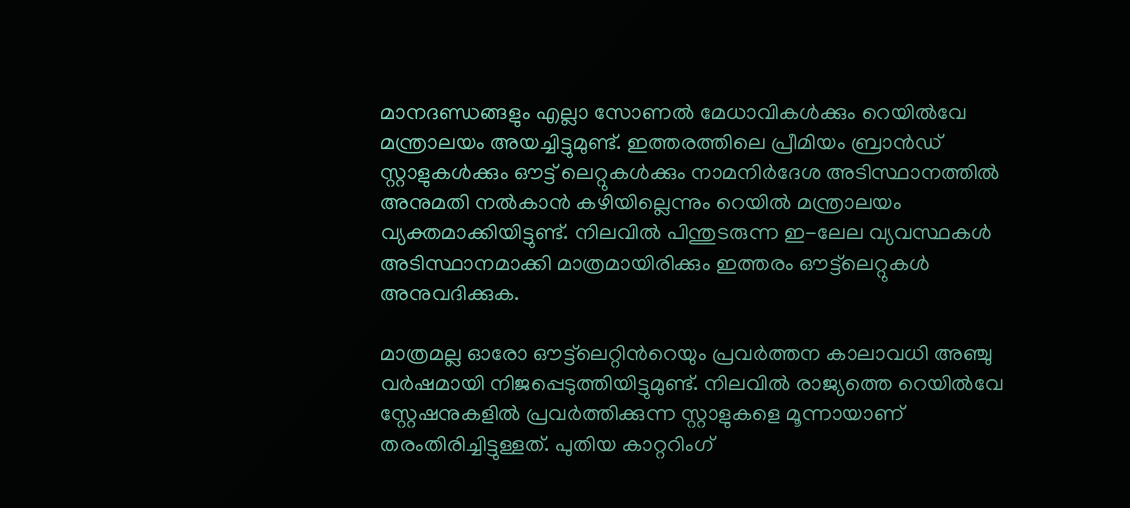മാനദണ്ഡങ്ങളും എല്ലാ സോണൽ മേധാവികൾക്കും റെയിൽവേ മന്ത്രാലയം അയച്ചിട്ടുമുണ്ട്. ഇത്തരത്തിലെ പ്രീമിയം ബ്രാൻഡ് സ്റ്റാളുകൾക്കും ഔട്ട് ലെറ്റുകൾക്കും നാമനിർദേശ അടിസ്ഥാനത്തിൽ അനുമതി നൽകാൻ കഴിയില്ലെന്നും റെയിൽ മന്ത്രാലയം വ്യക്തമാക്കിയിട്ടുണ്ട്. നിലവിൽ പിന്തുടരുന്ന ഇ-ലേല വ്യവസ്ഥകൾ അടിസ്ഥാനമാക്കി മാത്രമായിരിക്കും ഇത്തരം ഔട്ട്‌ലെറ്റുകൾ അനുവദിക്കുക.

മാത്രമല്ല ഓരോ ഔട്ട്‌ലെറ്റിന്‍റെയും പ്രവർത്തന കാലാവധി അഞ്ചു വർഷമായി നിജപ്പെടുത്തിയിട്ടുമുണ്ട്. നിലവിൽ രാജ്യത്തെ റെയിൽവേ സ്റ്റേഷനുകളിൽ പ്രവർത്തിക്കുന്ന സ്റ്റാളുകളെ മൂന്നായാണ് തരംതിരിച്ചിട്ടുള്ളത്. പുതിയ കാറ്ററിംഗ്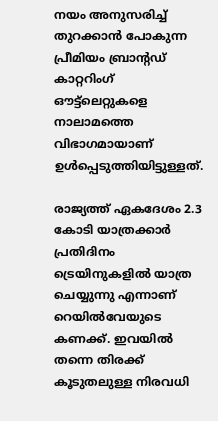നയം അനുസരിച്ച് തുറക്കാൻ പോകുന്ന പ്രീമിയം ബ്രാന്‍റഡ് കാറ്ററിംഗ് ഔട്ട്‌ലെറ്റുകളെ നാലാമത്തെ വിഭാഗമായാണ് ഉൾപ്പെടുത്തിയിട്ടുള്ളത്.

രാജ്യത്ത് ഏകദേശം 2.3 കോടി യാത്രക്കാർ പ്രതിദിനം ട്രെയിനുകളിൽ യാത്ര ചെയ്യുന്നു എന്നാണ് റെയിൽവേയുടെ കണക്ക്. ഇവയിൽ തന്നെ തിരക്ക് കൂടുതലുള്ള നിരവധി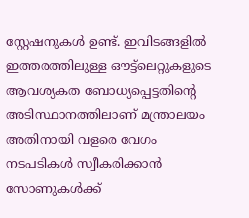സ്റ്റേഷനുകൾ ഉണ്ട്. ഇവിടങ്ങളിൽ ഇത്തരത്തിലുള്ള ഔട്ട്‌ലെറ്റുകളുടെ ആവശ്യകത ബോധ്യപ്പെട്ടതിന്‍റെ അടിസ്ഥാനത്തിലാണ് മന്ത്രാലയം അതിനായി വളരെ വേഗം നടപടികൾ സ്വീകരിക്കാൻ സോണുകൾക്ക്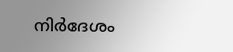നിർദേശം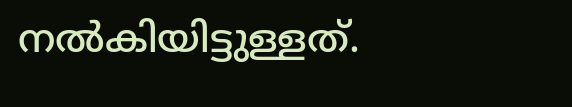നൽകിയിട്ടുള്ളത്.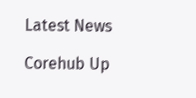Latest News

Corehub Up